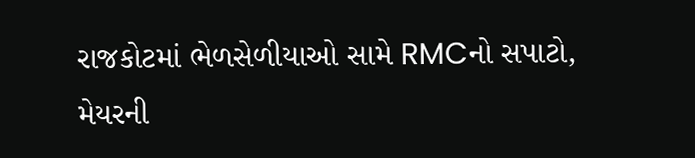રાજકોટમાં ભેળસેળીયાઓ સામે RMCનો સપાટો, મેયરની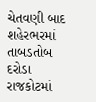ચેતવણી બાદ શહેરભરમાં તાબડતોબ દરોડા
રાજકોટમાં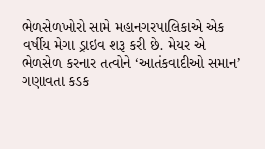ભેળસેળખોરો સામે મહાનગરપાલિકાએ એક વર્ષીય મેગા ડ્રાઇવ શરૂ કરી છે. મેયર એ ભેળસેળ કરનાર તત્વોને ‘આતંકવાદીઓ સમાન’ ગણાવતા કડક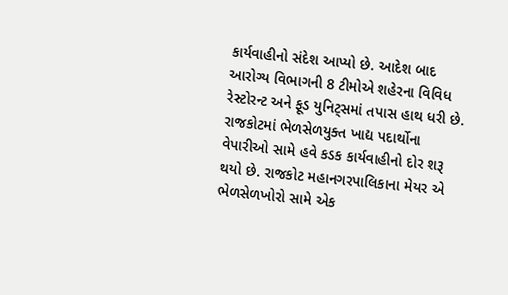કાર્યવાહીનો સંદેશ આપ્યો છે. આદેશ બાદ આરોગ્ય વિભાગની 8 ટીમોએ શહેરના વિવિધ રેસ્ટોરન્ટ અને ફૂડ યુનિટ્સમાં તપાસ હાથ ધરી છે.
રાજકોટમાં ભેળસેળયુક્ત ખાદ્ય પદાર્થોના વેપારીઓ સામે હવે કડક કાર્યવાહીનો દોર શરૂ થયો છે. રાજકોટ મહાનગરપાલિકાના મેયર એ ભેળસેળખોરો સામે એક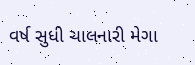વર્ષ સુધી ચાલનારી મેગા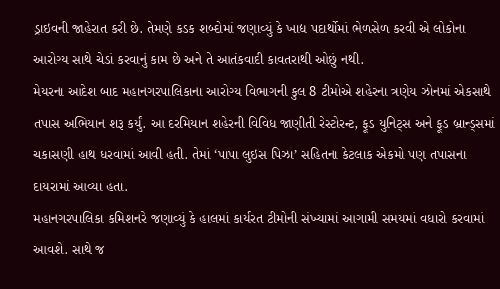ડ્રાઇવની જાહેરાત કરી છે. તેમણે કડક શબ્દોમાં જણાવ્યું કે ખાદ્ય પદાર્થોમાં ભેળસેળ કરવી એ લોકોના આરોગ્ય સાથે ચેડાં કરવાનું કામ છે અને તે આતંકવાદી કાવતરાથી ઓછું નથી.
મેયરના આદેશ બાદ મહાનગરપાલિકાના આરોગ્ય વિભાગની કુલ 8 ટીમોએ શહેરના ત્રણેય ઝોનમાં એકસાથે તપાસ અભિયાન શરૂ કર્યું. આ દરમિયાન શહેરની વિવિધ જાણીતી રેસ્ટોરન્ટ, ફૂડ યુનિટ્સ અને ફૂડ બ્રાન્ડ્સમાં ચકાસણી હાથ ધરવામાં આવી હતી. તેમાં ‘પાપા લુઇસ પિઝા’ સહિતના કેટલાક એકમો પણ તપાસના દાયરામાં આવ્યા હતા.
મહાનગરપાલિકા કમિશનરે જણાવ્યું કે હાલમાં કાર્યરત ટીમોની સંખ્યામાં આગામી સમયમાં વધારો કરવામાં આવશે. સાથે જ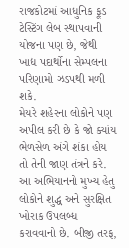રાજકોટમાં આધુનિક ફૂડ ટેસ્ટિંગ લેબ સ્થાપવાની યોજના પણ છે, જેથી ખાદ્ય પદાર્થોના સેમ્પલના પરિણામો ઝડપથી મળી શકે.
મેયરે શહેરના લોકોને પણ અપીલ કરી છે કે જો ક્યાંય ભેળસેળ અંગે શંકા હોય તો તેની જાણ તંત્રને કરે. આ અભિયાનનો મુખ્ય હેતુ લોકોને શુદ્ધ અને સુરક્ષિત ખોરાક ઉપલબ્ધ કરાવવાનો છે. બીજી તરફ,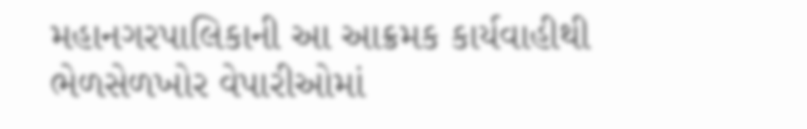મહાનગરપાલિકાની આ આક્રમક કાર્યવાહીથી ભેળસેળખોર વેપારીઓમાં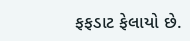ફફડાટ ફેલાયો છે.